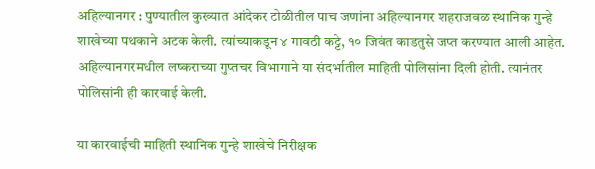अहिल्यानगर : पुण्यातील कुख्यात आंदेकर टोळीतील पाच जणांना अहिल्यानगर शहराजवळ स्थानिक गुन्हे शाखेच्या पथकाने अटक केली. त्यांच्याकडून ४ गावठी कट्टे, १० जिवंत काडतुसे जप्त करण्यात आली आहेत. अहिल्यानगरमधील लष्कराच्या गुप्तचर विभागाने या संदर्भातील माहिती पोलिसांना दिली होती. त्यानंतर पोलिसांनी ही कारवाई केली.

या कारवाईची माहिती स्थानिक गुन्हे शाखेचे निरीक्षक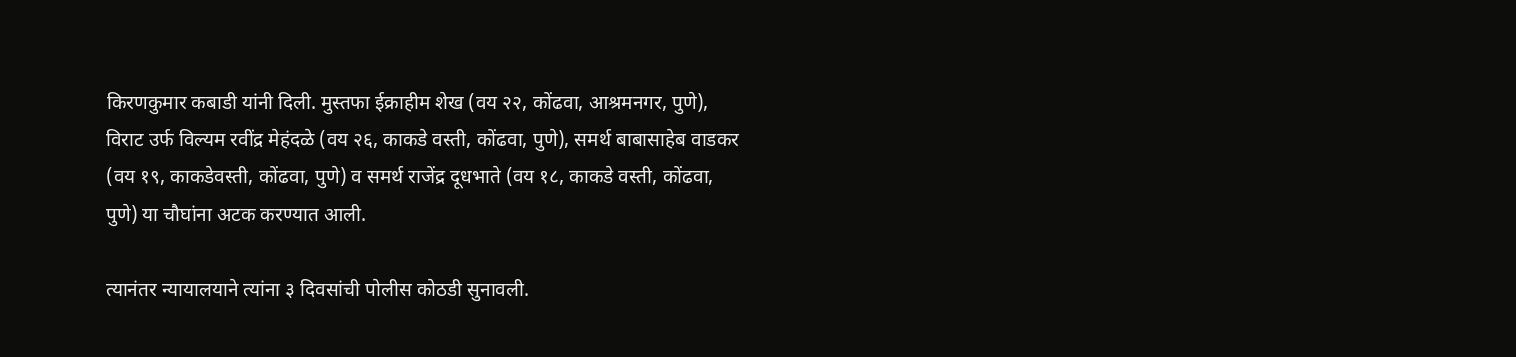किरणकुमार कबाडी यांनी दिली. मुस्तफा ईक्राहीम शेख (वय २२, कोंढवा, आश्रमनगर, पुणे), विराट उर्फ विल्यम रवींद्र मेहंदळे (वय २६, काकडे वस्ती, कोंढवा, पुणे), समर्थ बाबासाहेब वाडकर (वय १९, काकडेवस्ती, कोंढवा, पुणे) व समर्थ राजेंद्र दूधभाते (वय १८, काकडे वस्ती, कोंढवा, पुणे) या चौघांना अटक करण्यात आली.

त्यानंतर न्यायालयाने त्यांना ३ दिवसांची पोलीस कोठडी सुनावली.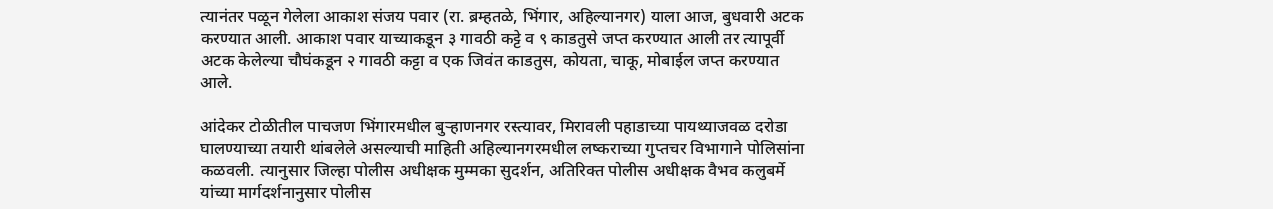त्यानंतर पळून गेलेला आकाश संजय पवार (रा. ब्रम्हतळे, भिंगार, अहिल्यानगर) याला आज, बुधवारी अटक करण्यात आली. आकाश पवार याच्याकडून ३ गावठी कट्टे व ९ काडतुसे जप्त करण्यात आली तर त्यापूर्वी अटक केलेल्या चौघंकडून २ गावठी कट्टा व एक जिवंत काडतुस, कोयता, चाकू, मोबाईल जप्त करण्यात आले.

आंदेकर टोळीतील पाचजण भिंगारमधील बुऱ्हाणनगर रस्त्यावर, मिरावली पहाडाच्या पायथ्याजवळ दरोडा घालण्याच्या तयारी थांबलेले असल्याची माहिती अहिल्यानगरमधील लष्कराच्या गुप्तचर विभागाने पोलिसांना कळवली. त्यानुसार जिल्हा पोलीस अधीक्षक मुम्मका सुदर्शन, अतिरिक्त पोलीस अधीक्षक वैभव कलुबर्मे यांच्या मार्गदर्शनानुसार पोलीस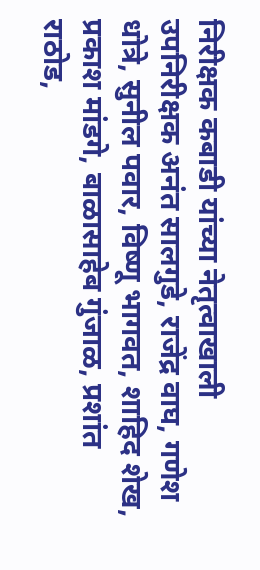निरीक्षक कबाडी यांच्या नेतृत्वाखाली उपनिरीक्षक अनंत सालगुडे, राजेंद्र वाघ, गणेश धोत्रे, सुनील पवार, विष्णू भागवत, शाहिद शेख, प्रकाश मांडगे, बाळासाहेब गुंजाळ, प्रशांत राठोड,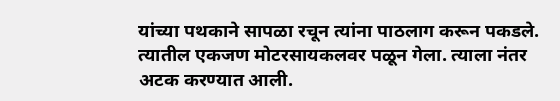यांच्या पथकाने सापळा रचून त्यांना पाठलाग करून पकडले. त्यातील एकजण मोटरसायकलवर पळून गेला. त्याला नंतर अटक करण्यात आली.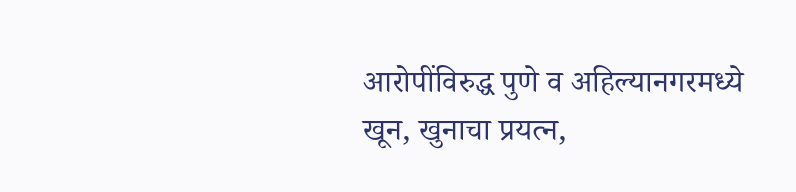आरोपींविरुद्ध पुणे व अहिल्यानगरमध्ये खून, खुनाचा प्रयत्न,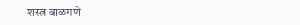शस्त्र बाळगणे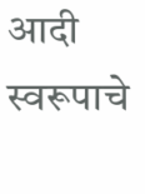आदी स्वरूपाचे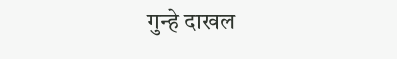गुन्हे दाखल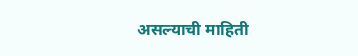असल्याची माहिती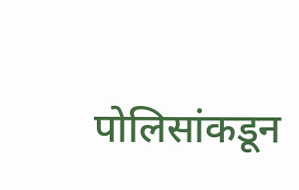पोलिसांकडून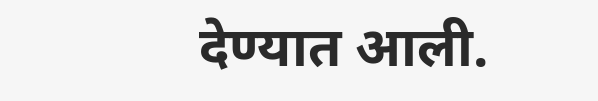देण्यात आली.